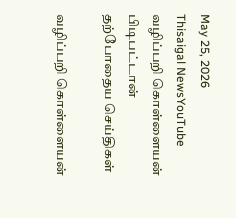May 25, 2026
Thisaigal NewsYouTube
வழிப்பறி கொள்ளையன் பிடிபட்டான்
தற்போதைய செய்திகள்

வழிப்பறி கொள்ளையன்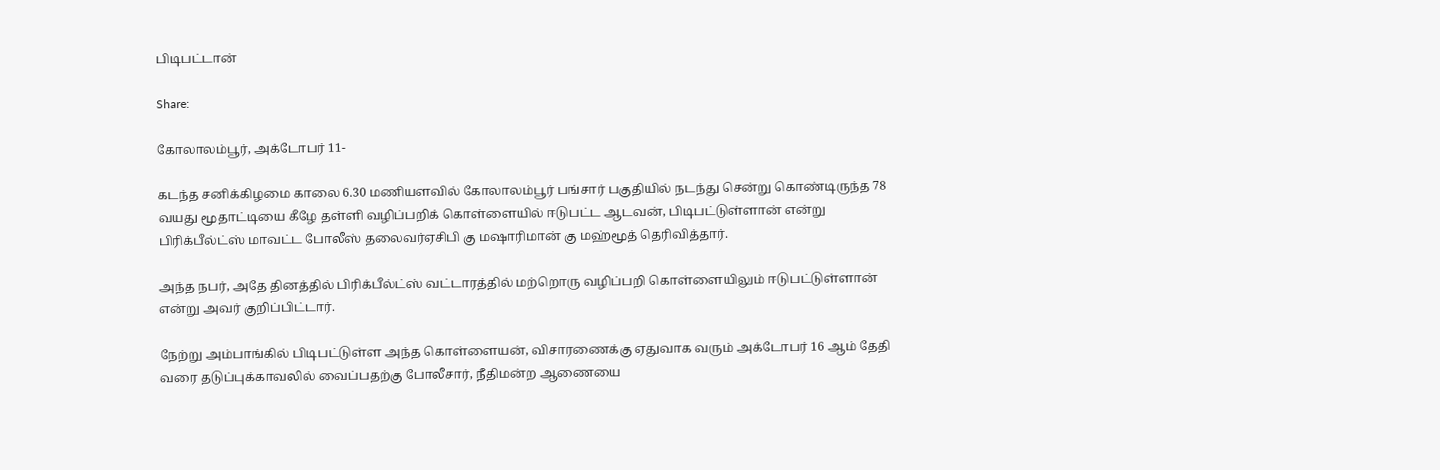பிடிபட்டான்

Share:

கோலாலம்பூர், அக்டோபர் 11-

கடந்த சனிக்கிழமை காலை 6.30 மணியளவில் கோலாலம்பூர் பங்சார் பகுதியில் நடந்து சென்று கொண்டிருந்த 78 வயது மூதாட்டியை கீழே தள்ளி வழிப்பறிக் கொள்ளையில் ஈடுபட்ட ஆடவன், பிடிபட்டுள்ளான் என்று பிரிக்பீல்ட்ஸ் மாவட்ட போலீஸ் தலைவர்ஏசிபி கு மஷாரிமான் கு மஹ்மூத் தெரிவித்தார்.

அந்த நபர், அதே தினத்தில் பிரிக்பீல்ட்ஸ் வட்டாரத்தில் மற்றொரு வழிப்பறி கொள்ளையிலும் ஈடுபட்டுள்ளான் என்று அவர் குறிப்பிட்டார்.

நேற்று அம்பாங்கில் பிடிபட்டுள்ள அந்த கொள்ளையன், விசாரணைக்கு ஏதுவாக வரும் அக்டோபர் 16 ஆம் தேதி வரை தடுப்புக்காவலில் வைப்பதற்கு போலீசார், நீதிமன்ற ஆணையை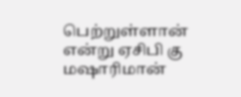பெற்றுள்ளான் என்று ஏசிபி கு மஷாரிமான்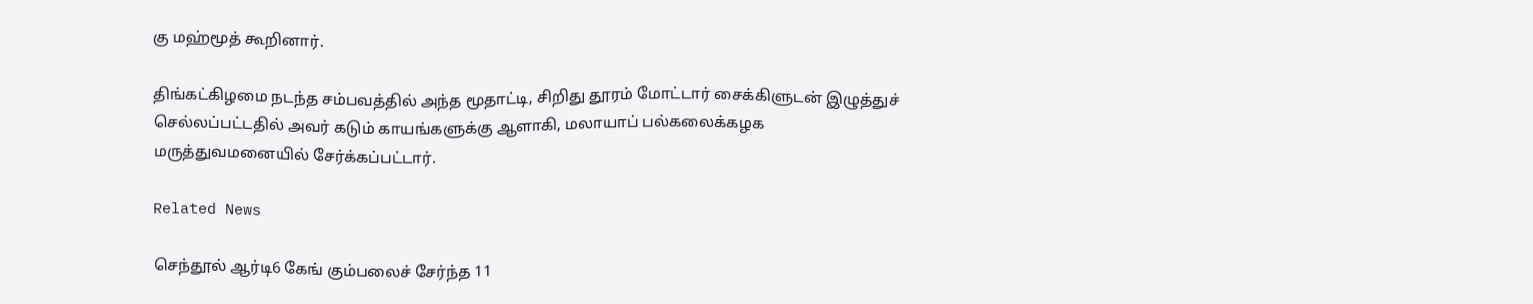கு மஹ்மூத் கூறினார்.

திங்கட்கிழமை நடந்த சம்பவத்தில் அந்த மூதாட்டி, சிறிது தூரம் மோட்டார் சைக்கிளுடன் இழுத்துச் செல்லப்பட்டதில் அவர் கடும் காயங்களுக்கு ஆளாகி, மலாயாப் பல்கலைக்கழக மருத்துவமனையில் சேர்க்கப்பட்டார்.

Related News

செந்தூல் ஆர்டி6 கேங் கும்பலைச் சேர்ந்த 11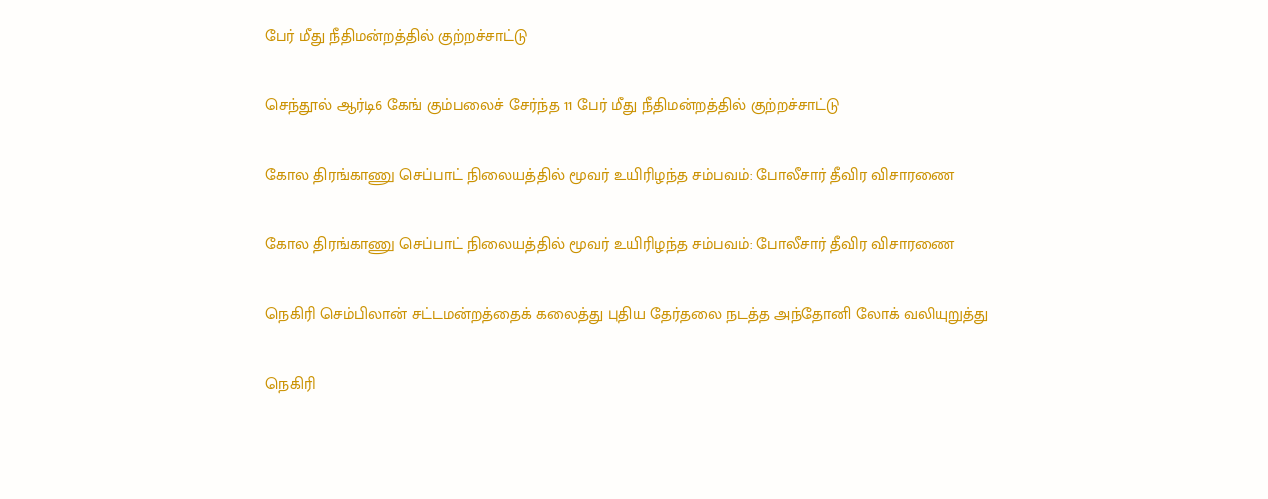பேர் மீது நீதிமன்றத்தில் குற்றச்சாட்டு

செந்தூல் ஆர்டி6 கேங் கும்பலைச் சேர்ந்த 11 பேர் மீது நீதிமன்றத்தில் குற்றச்சாட்டு

கோல திரங்காணு செப்பாட் நிலையத்தில் மூவர் உயிரிழந்த சம்பவம்: போலீசார் தீவிர விசாரணை

கோல திரங்காணு செப்பாட் நிலையத்தில் மூவர் உயிரிழந்த சம்பவம்: போலீசார் தீவிர விசாரணை

நெகிரி செம்பிலான் சட்டமன்றத்தைக் கலைத்து புதிய தேர்தலை நடத்த அந்தோனி லோக் வலியுறுத்து

நெகிரி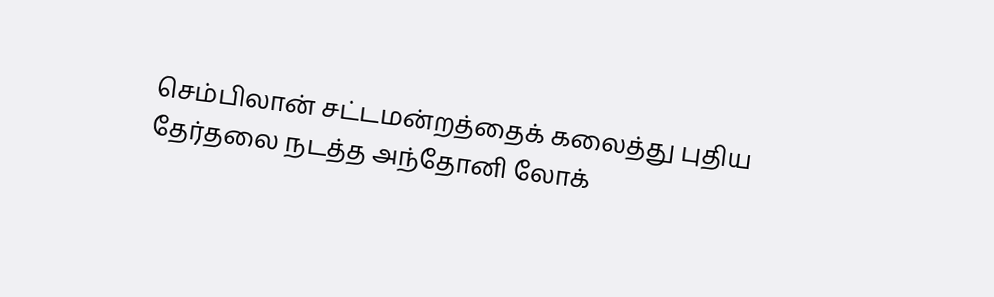செம்பிலான் சட்டமன்றத்தைக் கலைத்து புதிய தேர்தலை நடத்த அந்தோனி லோக்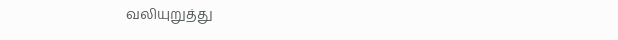வலியுறுத்து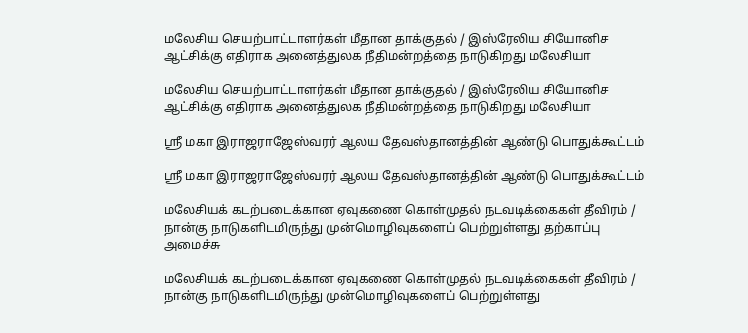மலேசிய செயற்பாட்டாளர்கள் மீதான தாக்குதல் / இஸ்ரேலிய சியோனிச ஆட்சிக்கு எதிராக அனைத்துலக நீதிமன்றத்தை நாடுகிறது மலேசியா

மலேசிய செயற்பாட்டாளர்கள் மீதான தாக்குதல் / இஸ்ரேலிய சியோனிச ஆட்சிக்கு எதிராக அனைத்துலக நீதிமன்றத்தை நாடுகிறது மலேசியா

ஸ்ரீ மகா இராஜராஜேஸ்வரர் ஆலய தேவஸ்தானத்தின் ஆண்டு பொதுக்கூட்டம்

ஸ்ரீ மகா இராஜராஜேஸ்வரர் ஆலய தேவஸ்தானத்தின் ஆண்டு பொதுக்கூட்டம்

மலேசியக் கடற்படைக்கான ஏவுகணை கொள்முதல் நடவடிக்கைகள் தீவிரம் / நான்கு நாடுகளிடமிருந்து முன்மொழிவுகளைப் பெற்றுள்ளது தற்காப்பு அமைச்சு

மலேசியக் கடற்படைக்கான ஏவுகணை கொள்முதல் நடவடிக்கைகள் தீவிரம் / நான்கு நாடுகளிடமிருந்து முன்மொழிவுகளைப் பெற்றுள்ளது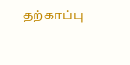தற்காப்பு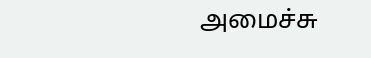அமைச்சு